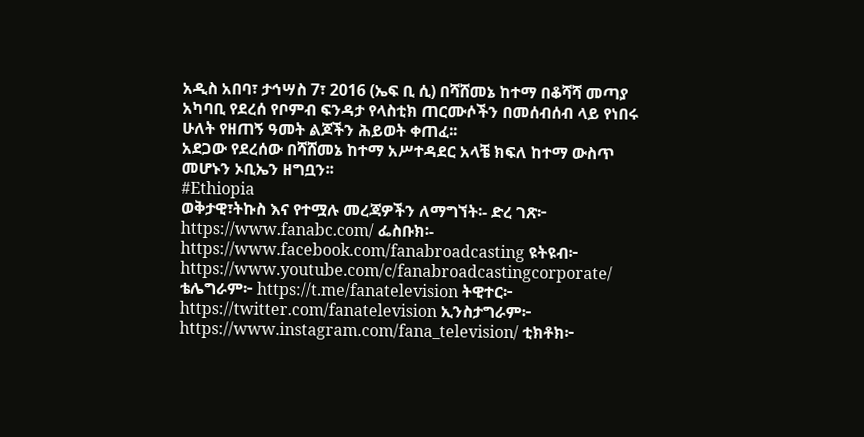አዲስ አበባ፣ ታኅሣስ 7፣ 2016 (ኤፍ ቢ ሲ) በሻሸመኔ ከተማ በቆሻሻ መጣያ አካባቢ የደረሰ የቦምብ ፍንዳታ የላስቲክ ጠርሙሶችን በመሰብሰብ ላይ የነበሩ ሁለት የዘጠኝ ዓመት ልጆችን ሕይወት ቀጠፈ፡፡
አደጋው የደረሰው በሻሸመኔ ከተማ አሥተዳደር አላቼ ክፍለ ከተማ ውስጥ መሆኑን ኦቢኤን ዘግቧን፡፡
#Ethiopia
ወቅታዊ፣ትኩስ እና የተሟሉ መረጃዎችን ለማግኘት፡- ድረ ገጽ፦ https://www.fanabc.com/ ፌስቡክ፡- https://www.facebook.com/fanabroadcasting ዩትዩብ፦ https://www.youtube.com/c/fanabroadcastingcorporate/ ቴሌግራም፦ https://t.me/fanatelevision ትዊተር፦ https://twitter.com/fanatelevision ኢንስታግራም፦ https://www.instagram.com/fana_television/ ቲክቶክ፦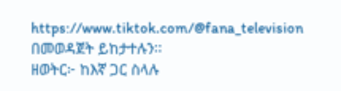https://www.tiktok.com/@fana_television በመወዳጀት ይከታተሉን፡፡
ዘወትር፦ ከእኛ ጋር ስላሉ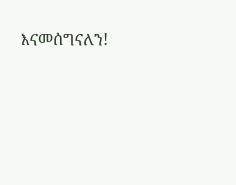እናመሰግናለን!